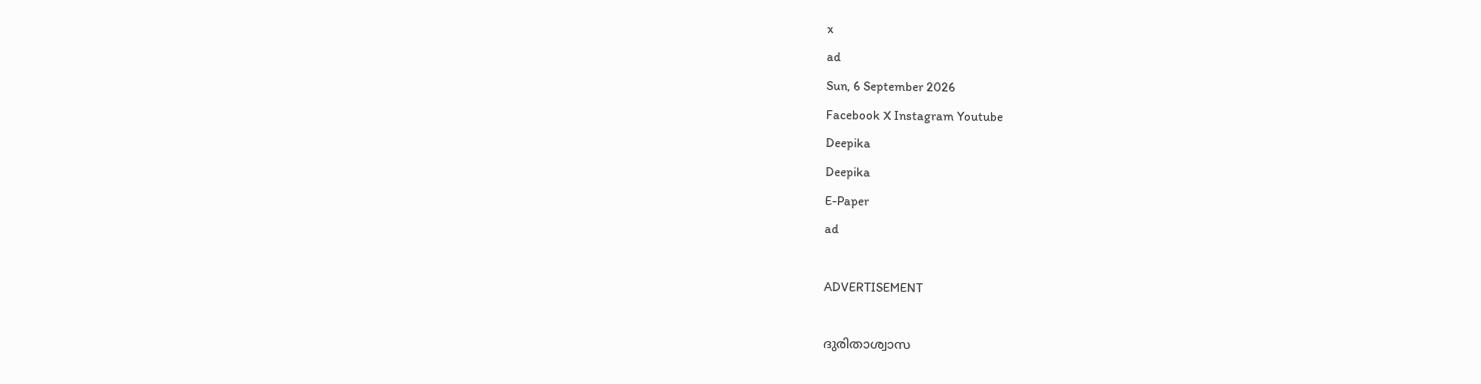x
ad
Sun, 6 September 2026
Facebook X Instagram Youtube
Deepika
Deepika
E-Paper
ad

ADVERTISEMENT

ദുരിതാശ്വാസ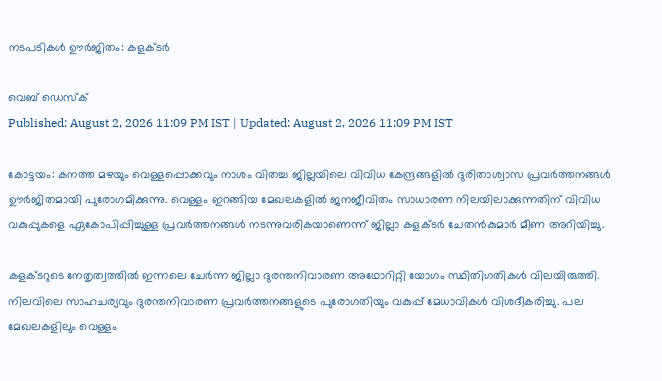നടപടികള്‍ ഊര്‍ജിതം: കളക്ടര്‍

വെബ് ഡെസ്ക്
Published: August 2, 2026 11:09 PM IST | Updated: August 2, 2026 11:09 PM IST

കോട്ടയം: കനത്ത മഴയും വെള്ളപ്പൊക്കവും നാശം വിതച്ച ജില്ലയിലെ വിവിധ കേന്ദ്രങ്ങളില്‍ ദുരിതാശ്വാസ പ്രവര്‍ത്തനങ്ങള്‍ ഊര്‍ജിതമായി പുരോഗമിക്കുന്നു. വെള്ളം ഇറങ്ങിയ മേഖലകളില്‍ ജനജീവിതം സാധാരണ നിലയിലാക്കുന്നതിന് വിവിധ വകുപ്പുകളെ ഏകോപിപ്പിച്ചുള്ള പ്രവര്‍ത്തനങ്ങള്‍ നടന്നുവരികയാണെന്ന് ജില്ലാ കളക്ടര്‍ ചേതന്‍കുമാര്‍ മീണ അറിയിച്ചു.

കളക്ടറുടെ നേതൃത്വത്തില്‍ ഇന്നലെ ചേര്‍ന്ന ജില്ലാ ദുരന്തനിവാരണ അഥോറിറ്റി യോഗം സ്ഥിതിഗതികള്‍ വിലയിരുത്തി. നിലവിലെ സാഹചര്യവും ദുരന്തനിവാരണ പ്രവര്‍ത്തനങ്ങളുടെ പുരോഗതിയും വകുപ്പ് മേധാവികള്‍ വിശദീകരിച്ചു. പല മേഖലകളിലും വെള്ളം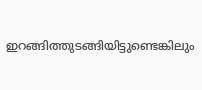ഇറങ്ങിത്തുടങ്ങിയിട്ടുണ്ടെങ്കിലും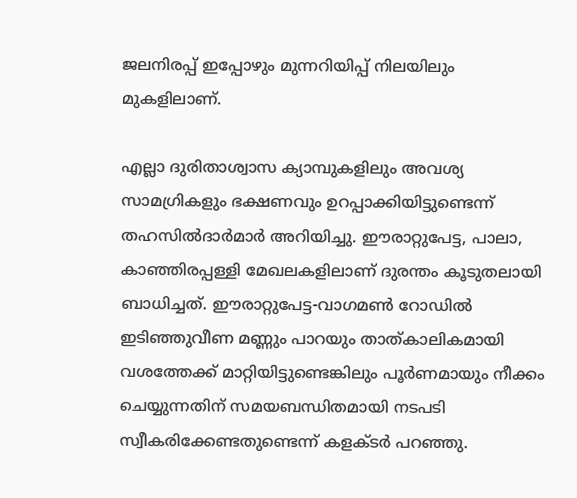ജലനിരപ്പ് ഇപ്പോഴും മുന്നറിയിപ്പ് നിലയിലും മുകളിലാണ്.

എല്ലാ ദുരിതാശ്വാസ ക്യാമ്പുകളിലും അവശ്യ സാമഗ്രികളും ഭക്ഷണവും ഉറപ്പാക്കിയിട്ടുണ്ടെന്ന് തഹസില്‍ദാര്‍മാര്‍ അറിയിച്ചു. ഈരാറ്റുപേട്ട, പാലാ, കാഞ്ഞിരപ്പള്ളി മേഖലകളിലാണ് ദുരന്തം കൂടുതലായി ബാധിച്ചത്. ഈരാറ്റുപേട്ട-വാഗമണ്‍ റോഡില്‍ ഇടിഞ്ഞുവീണ മണ്ണും പാറയും താത്കാലികമായി വശത്തേക്ക് മാറ്റിയിട്ടുണ്ടെങ്കിലും പൂര്‍ണമായും നീക്കം ചെയ്യുന്നതിന് സമയബന്ധിതമായി നടപടി സ്വീകരിക്കേണ്ടതുണ്ടെന്ന് കളക്ടര്‍ പറഞ്ഞു.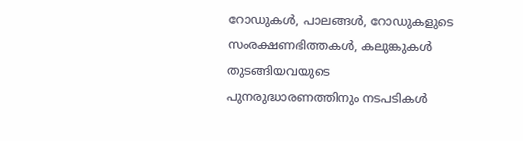റോഡുകള്‍, പാലങ്ങള്‍, റോഡുകളുടെ സംരക്ഷണഭിത്തകള്‍, കലുങ്കുകള്‍ തുടങ്ങിയവയുടെ പുനരുദ്ധാരണത്തിനും നടപടികള്‍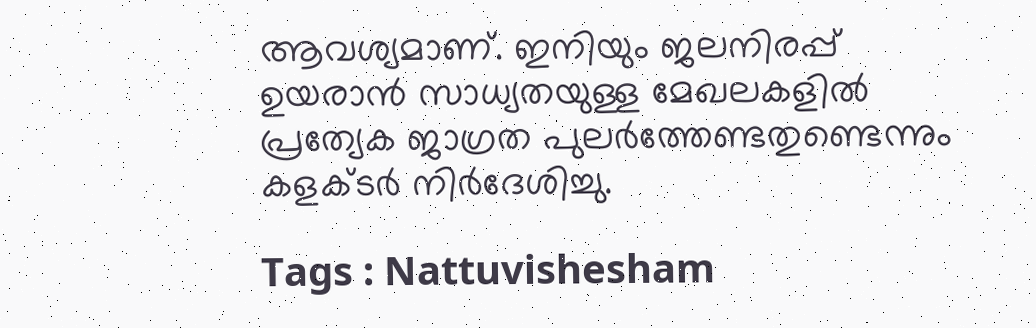ആവശ്യമാണ്. ഇനിയും ജലനിരപ്പ് ഉയരാന്‍ സാധ്യതയുള്ള മേഖലകളില്‍ പ്രത്യേക ജാഗ്രത പുലര്‍ത്തേണ്ടതുണ്ടെന്നും കളക്ടര്‍ നിര്‍ദേശിച്ചു.

Tags : Nattuvishesham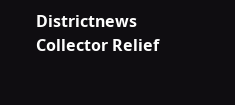Districtnews Collector Relief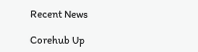Recent News

Corehub Up